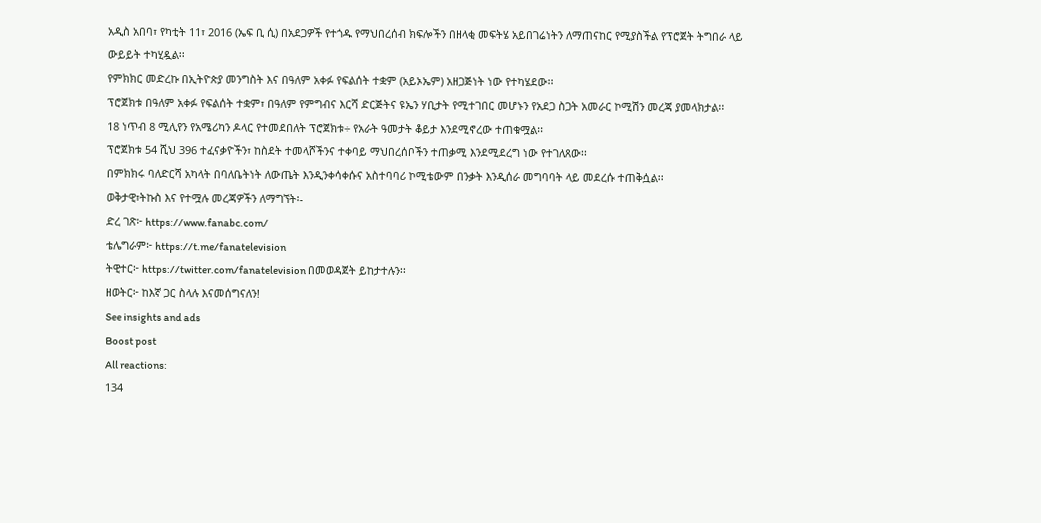አዲስ አበባ፣ የካቲት 11፣ 2016 (ኤፍ ቢ ሲ) በአደጋዎች የተጎዱ የማህበረሰብ ክፍሎችን በዘላቂ መፍትሄ አይበገሬነትን ለማጠናከር የሚያስችል የፕሮጀት ትግበራ ላይ ውይይት ተካሂዷል፡፡
የምክክር መድረኩ በኢትዮጵያ መንግስት እና በዓለም አቀፉ የፍልሰት ተቋም (አይኦኤም) አዘጋጅነት ነው የተካሄደው፡፡
ፕሮጀክቱ በዓለም አቀፉ የፍልሰት ተቋም፣ በዓለም የምግብና እርሻ ድርጅትና ዩኤን ሃቢታት የሚተገበር መሆኑን የአደጋ ስጋት አመራር ኮሚሽን መረጃ ያመላክታል፡፡
18 ነጥብ 8 ሚሊየን የአሜሪካን ዶላር የተመደበለት ፕሮጀክቱ÷ የአራት ዓመታት ቆይታ እንደሚኖረው ተጠቁሟል፡፡
ፕሮጀክቱ 54 ሺህ 396 ተፈናቃዮችን፣ ከስደት ተመላሾችንና ተቀባይ ማህበረሰቦችን ተጠቃሚ እንደሚደረግ ነው የተገለጸው፡፡
በምክክሩ ባለድርሻ አካላት በባለቤትነት ለውጤት እንዲንቀሳቀሱና አስተባባሪ ኮሚቴውም በንቃት እንዲሰራ መግባባት ላይ መደረሱ ተጠቅሷል፡፡
ወቅታዊ፣ትኩስ እና የተሟሉ መረጃዎችን ለማግኘት፡-
ድረ ገጽ፦ https://www.fanabc.com/
ቴሌግራም፦ https://t.me/fanatelevision
ትዊተር፦ https://twitter.com/fanatelevision በመወዳጀት ይከታተሉን፡፡
ዘወትር፦ ከእኛ ጋር ስላሉ እናመሰግናለን!
See insights and ads
Boost post
All reactions:
134